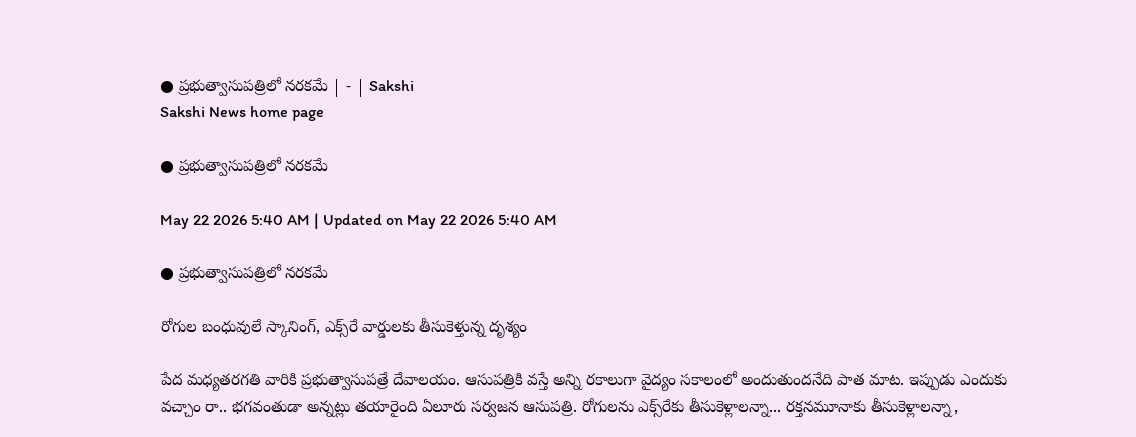● ప్రభుత్వాసుపత్రిలో నరకమే | - | Sakshi
Sakshi News home page

● ప్రభుత్వాసుపత్రిలో నరకమే

May 22 2026 5:40 AM | Updated on May 22 2026 5:40 AM

● ప్రభుత్వాసుపత్రిలో నరకమే

రోగుల బంధువులే స్కానింగ్‌, ఎక్స్‌రే వార్డులకు తీసుకెళ్తున్న దృశ్యం

పేద మధ్యతరగతి వారికి ప్రభుత్వాసుపత్రే దేవాలయం. ఆసుపత్రికి వస్తే అన్ని రకాలుగా వైద్యం సకాలంలో అందుతుందనేది పాత మాట. ఇప్పుడు ఎందుకు వచ్చాం రా.. భగవంతుడా అన్నట్లు తయారైంది ఏలూరు సర్వజన ఆసుపత్రి. రోగులను ఎక్స్‌రేకు తీసుకెళ్లాలన్నా... రక్తనమూనాకు తీసుకెళ్లాలన్నా,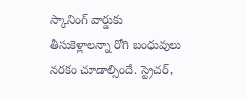స్కానింగ్‌ వార్డుకు తీసుకెళ్లాలన్నా రోగి బంధువులు నరకం చూడాల్సిందే. స్ట్రెచర్‌,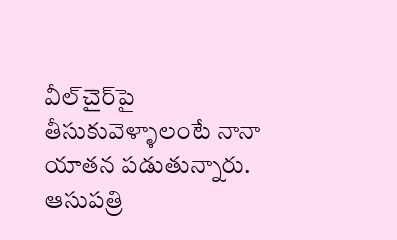వీల్‌చైర్‌పై తీసుకువెళ్ళాలంటే నానా యాతన పడుతున్నారు. ఆసుపత్రి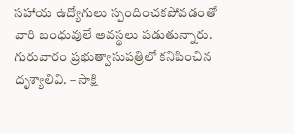సహాయ ఉద్యోగులు స్పందించకపోవడంతో వారి బంధువులే అవస్థలు పడుతున్నారు. గురువారం ప్రభుత్వాసుపత్రిలో కనిపించిన దృశ్యాలివి. – సాక్షి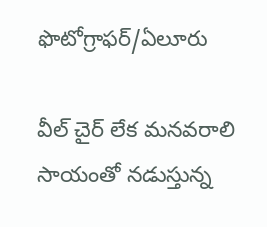ఫొటోగ్రాఫర్‌/ఏలూరు

వీల్‌ చైర్‌ లేక మనవరాలి సాయంతో నడుస్తున్న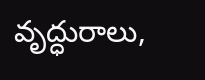వృద్ధురాలు,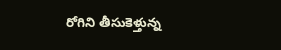రోగిని తీసుకెళ్తున్న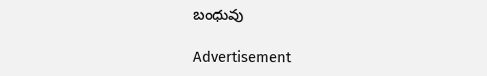బంధువు

Advertisement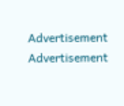Advertisement
Advertisement